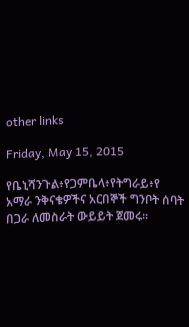other links

Friday, May 15, 2015

የቤኒሻንጉል፥የጋምቤላ፥የትግራይ፥የ አማራ ንቅናቄዎችና አርበኞች ግንቦት ሰባት በጋራ ለመስራት ውይይት ጀመሩ።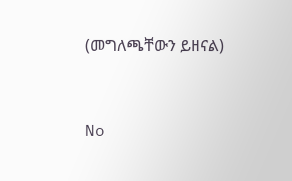(መግለጫቸውን ይዘናል)


No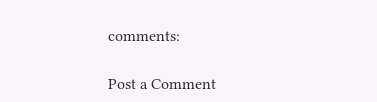comments:

Post a Comment